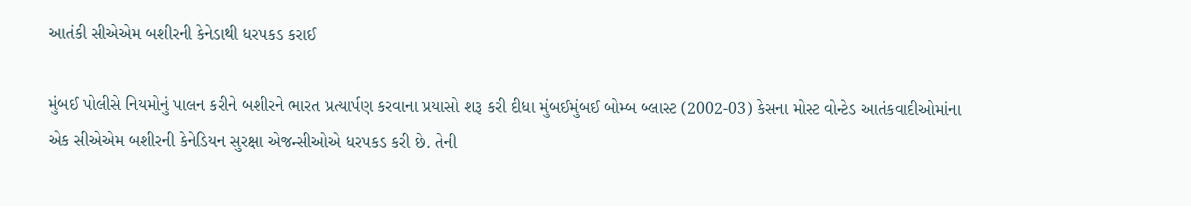આતંકી સીએએમ બશીરની કેનેડાથી ધરપકડ કરાઈ

મુંબઈ પોલીસે નિયમોનું પાલન કરીને બશીરને ભારત પ્રત્યાર્પણ કરવાના પ્રયાસો શરૂ કરી દીધા મુંબઈમુંબઈ બોમ્બ બ્લાસ્ટ (2002-03) કેસના મોસ્ટ વોન્ટેડ આતંકવાદીઓમાંના એક સીએએમ બશીરની કેનેડિયન સુરક્ષા એજન્સીઓએ ધરપકડ કરી છે. તેની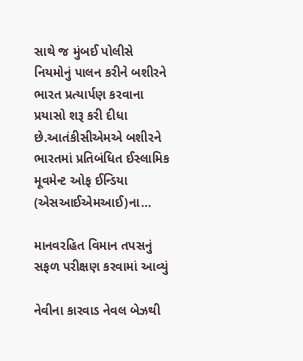સાથે જ મુંબઈ પોલીસે નિયમોનું પાલન કરીને બશીરને ભારત પ્રત્યાર્પણ કરવાના પ્રયાસો શરૂ કરી દીધા છે.આતંકીસીએમએ બશીરને ભારતમાં પ્રતિબંધિત ઈસ્લામિક મૂવમેન્ટ ઓફ ઈન્ડિયા (એસઆઈએમઆઈ)ના…

માનવરહિત વિમાન તપસનું સફળ પરીક્ષણ કરવામાં આવ્યું

નેવીના કારવાડ નેવલ બેઝથી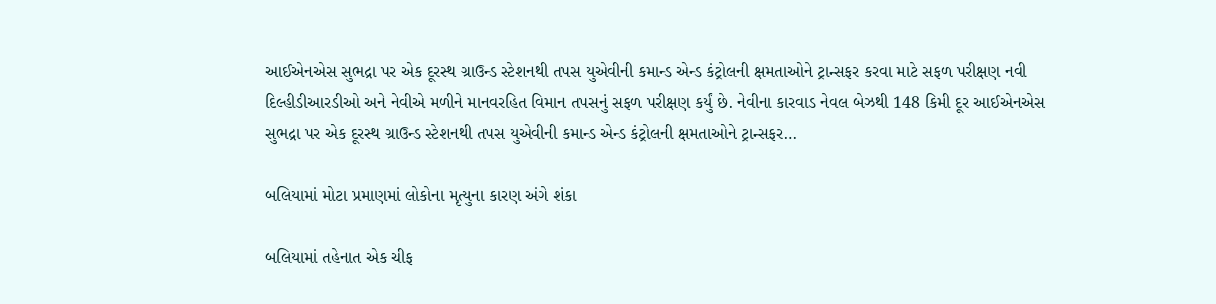આઈએનએસ સુભદ્રા પર એક દૂરસ્થ ગ્રાઉન્ડ સ્ટેશનથી તપસ યુએવીની કમાન્ડ એન્ડ કંટ્રોલની ક્ષમતાઓને ટ્રાન્સફર કરવા માટે સફળ પરીક્ષણ નવી દિલ્હીડીઆરડીઓ અને નેવીએ મળીને માનવરહિત વિમાન તપસનું સફળ પરીક્ષણ કર્યું છે. નેવીના કારવાડ નેવલ બેઝથી 148 કિમી દૂર આઈએનએસ સુભદ્રા પર એક દૂરસ્થ ગ્રાઉન્ડ સ્ટેશનથી તપસ યુએવીની કમાન્ડ એન્ડ કંટ્રોલની ક્ષમતાઓને ટ્રાન્સફર…

બલિયામાં મોટા પ્રમાણમાં લોકોના મૃત્યુના કારણ અંગે શંકા

બલિયામાં તહેનાત એક ચીફ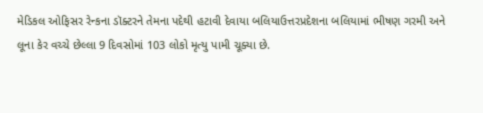મેડિકલ ઓફિસર રેન્કના ડૉક્ટરને તેમના પદેથી હટાવી દેવાયા બલિયાઉત્તરપ્રદેશના બલિયામાં ભીષણ ગરમી અને લૂના કેર વચ્ચે છેલ્લા 9 દિવસોમાં 103 લોકો મૃત્યુ પામી ચૂક્યા છે.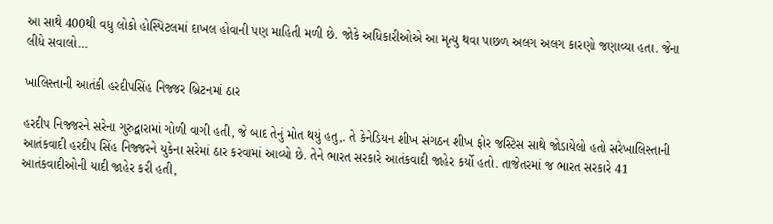આ સાથે 400થી વધુ લોકો હોસ્પિટલમાં દાખલ હોવાની પણ માહિતી મળી છે. જોકે અધિકારીઓએ આ મૃત્યુ થવા પાછળ અલગ અલગ કારણો જણાવ્યા હતા. જેના લીધે સવાલો…

ખાલિસ્તાની આતંકી હરદીપસિંહ નિજ્જર બ્રિટનમાં ઠાર

હરદીપ નિજ્જરને સરેના ગુરુદ્વારામાં ગોળી વાગી હતી, જે બાદ તેનું મોત થયું હતુ,. તે કેનેડિયન શીખ સંગઠન શીખ ફોર જસ્ટિસ સાથે જોડાયેલો હતો સરેખાલિસ્તાની આતંકવાદી હરદીપ સિંહ નિજ્જરને યુકેના સરેમાં ઠાર કરવામાં આવ્યો છે. તેને ભારત સરકારે આતંકવાદી જાહેર કર્યો હતો. તાજેતરમાં જ ભારત સરકારે 41 આતંકવાદીઓની યાદી જાહેર કરી હતી,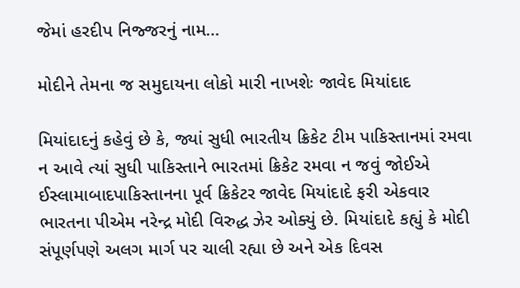જેમાં હરદીપ નિજ્જરનું નામ…

મોદીને તેમના જ સમુદાયના લોકો મારી નાખશેઃ જાવેદ મિયાંદાદ

મિયાંદાદનું કહેવું છે કે, જ્યાં સુધી ભારતીય ક્રિકેટ ટીમ પાકિસ્તાનમાં રમવા ન આવે ત્યાં સુધી પાકિસ્તાને ભારતમાં ક્રિકેટ રમવા ન જવું જોઈએ ઈસ્લામાબાદપાકિસ્તાનના પૂર્વ ક્રિકેટર જાવેદ મિયાંદાદે ફરી એકવાર ભારતના પીએમ નરેન્દ્ર મોદી વિરુદ્ધ ઝેર ઓક્યું છે. મિયાંદાદે કહ્યું કે મોદી સંપૂર્ણપણે અલગ માર્ગ પર ચાલી રહ્યા છે અને એક દિવસ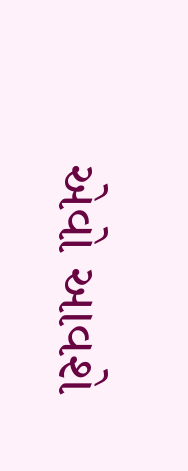એવો આવશે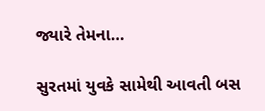જ્યારે તેમના…

સુરતમાં યુવકે સામેથી આવતી બસ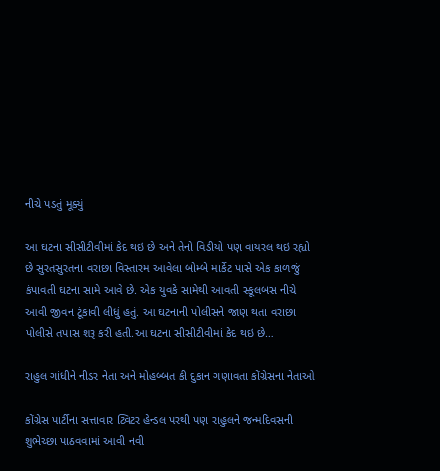નીચે પડતું મૂક્યું

આ ઘટના સીસીટીવીમાં કેદ થઇ છે અને તેનો વિડીયો પણ વાયરલ થઇ રહ્યો છે સુરતસુરતના વરાછા વિસ્તારમ આવેલા બોમ્બે માર્કેટ પાસે એક કાળજું કંપાવતી ઘટના સામે આવે છે. એક યુવકે સામેથી આવતી સ્કૂલબસ નીચે આવી જીવન ટૂંકાવી લીધું હતું. આ ઘટનાની પોલીસને જાણ થતા વરાછા પોલીસે તપાસ શરૂ કરી હતી.આ ઘટના સીસીટીવીમાં કેદ થઇ છે…

રાહુલ ગાંધીને નીડર નેતા અને મોહબ્બત કી દુકાન ગણાવતા કોંગ્રેસના નેતાઓ

કોંગ્રેસ પાર્ટીના સત્તાવાર ટ્વિટર હેન્ડલ પરથી પણ રાહુલને જન્મદિવસની શુભેચ્છા પાઠવવામાં આવી નવી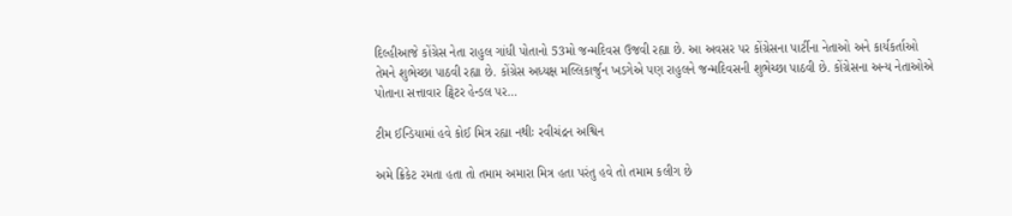દિલ્હીઆજે કોંગ્રેસ નેતા રાહુલ ગાંધી પોતાનો 53મો જન્મદિવસ ઉજવી રહ્યા છે. આ અવસર પર કોંગ્રેસના પાર્ટીના નેતાઓ અને કાર્યકર્તાઓ તેમને શુભેચ્છા પાઠવી રહ્યા છે. કોંગ્રેસ અધ્યક્ષ મલ્લિકાર્જુન ખડગેએ પણ રાહુલને જન્મદિવસની શુભેચ્છા પાઠવી છે. કોંગ્રેસના અન્ય નેતાઓએ પોતાના સત્તાવાર ટ્વિટર હેન્ડલ પર…

ટીમ ઈન્ડિયામાં હવે કોઈ મિત્ર રહ્યા નથીઃ રવીચંદ્રન અશ્વિન

અમે ક્રિકેટ રમતા હતા તો તમામ અમારા મિત્ર હતા પરંતુ હવે તો તમામ કલીગ છે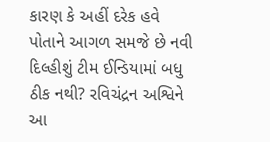કારણ કે અહીં દરેક હવે પોતાને આગળ સમજે છે નવી દિલ્હીશું ટીમ ઈન્ડિયામાં બધુ ઠીક નથી? રવિચંદ્રન અશ્વિને આ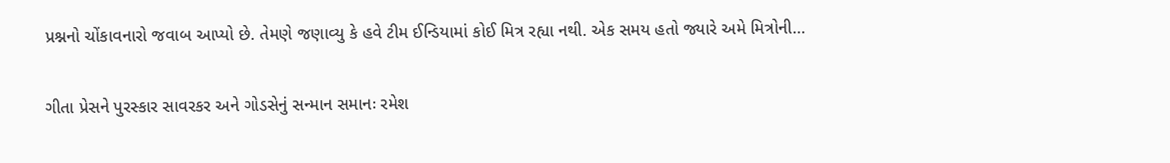પ્રશ્નનો ચોંકાવનારો જવાબ આપ્યો છે. તેમણે જણાવ્યુ કે હવે ટીમ ઈન્ડિયામાં કોઈ મિત્ર રહ્યા નથી. એક સમય હતો જ્યારે અમે મિત્રોની…

ગીતા પ્રેસને પુરસ્કાર સાવરકર અને ગોડસેનું સન્માન સમાનઃ રમેશ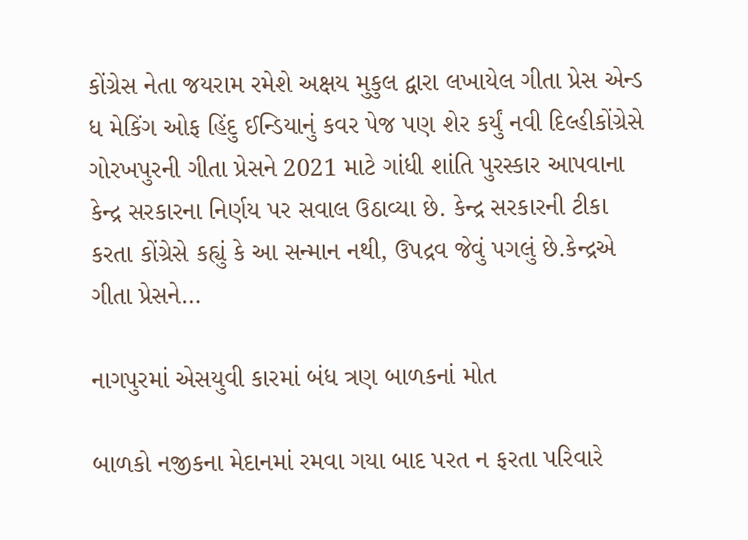કોંગ્રેસ નેતા જયરામ રમેશે અક્ષય મુકુલ દ્વારા લખાયેલ ગીતા પ્રેસ એન્ડ ધ મેકિંગ ઓફ હિંદુ ઈન્ડિયાનું કવર પેજ પણ શેર કર્યું નવી દિલ્હીકોંગ્રેસે ગોરખપુરની ગીતા પ્રેસને 2021 માટે ગાંધી શાંતિ પુરસ્કાર આપવાના કેન્દ્ર સરકારના નિર્ણય પર સવાલ ઉઠાવ્યા છે. કેન્દ્ર સરકારની ટીકા કરતા કોંગ્રેસે કહ્યું કે આ સન્માન નથી, ઉપદ્રવ જેવું પગલું છે.કેન્દ્રએ ગીતા પ્રેસને…

નાગપુરમાં એસયુવી કારમાં બંધ ત્રણ બાળકનાં મોત

બાળકો નજીકના મેદાનમાં રમવા ગયા બાદ પરત ન ફરતા પરિવારે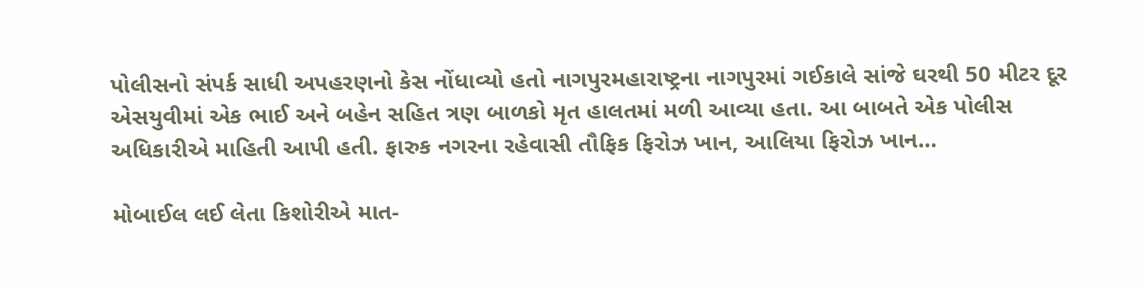પોલીસનો સંપર્ક સાધી અપહરણનો કેસ નોંધાવ્યો હતો નાગપુરમહારાષ્ટ્રના નાગપુરમાં ગઈકાલે સાંજે ઘરથી 50 મીટર દૂર એસયુવીમાં એક ભાઈ અને બહેન સહિત ત્રણ બાળકો મૃત હાલતમાં મળી આવ્યા હતા. આ બાબતે એક પોલીસ અધિકારીએ માહિતી આપી હતી. ફારુક નગરના રહેવાસી તૌફિક ફિરોઝ ખાન, આલિયા ફિરોઝ ખાન…

મોબાઈલ લઈ લેતા કિશોરીએ માત-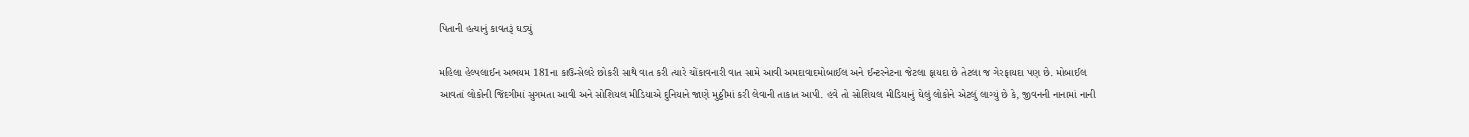પિતાની હત્યાનું કાવતરૂં ઘડ્યું

મહિલા હેલ્પલાઈન અભયમ 181ના કાઉન્સેલરે છોકરી સાથે વાત કરી ત્યારે ચોંકાવનારી વાત સામે આવી અમદાવાદમોબાઈલ અને ઈન્ટરનેટના જેટલા ફાયદા છે તેટલા જ ગેરફાયદા પણ છે. મોબાઈલ આવતાં લોકોની જિંદગીમાં સુગમતા આવી અને સોશિયલ મીડિયાએ દુનિયાને જાણે મુઠ્ઠીમાં કરી લેવાની તાકાત આપી. હવે તો સોશિયલ મીડિયાનું ઘેલું લોકોને એટલું લાગ્યું છે કે, જીવનની નાનામાં નાની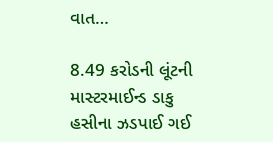વાત…

8.49 કરોડની લૂંટની માસ્ટરમાઈન્ડ ડાકુ હસીના ઝડપાઈ ગઈ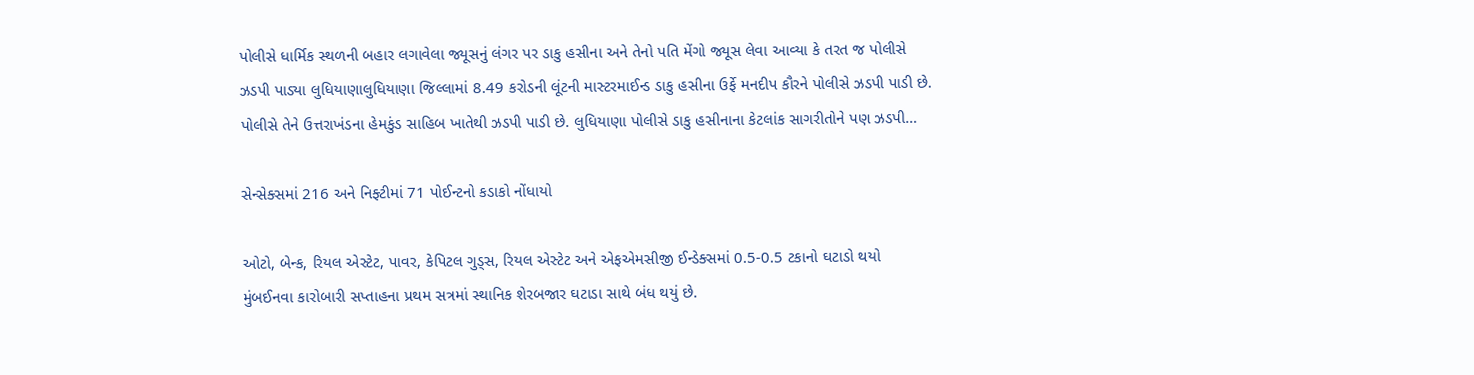પોલીસે ધાર્મિક સ્થળની બહાર લગાવેલા જ્યૂસનું લંગર પર ડાકુ હસીના અને તેનો પતિ મેંગો જ્યૂસ લેવા આવ્યા કે તરત જ પોલીસે ઝડપી પાડ્યા લુધિયાણાલુધિયાણા જિલ્લામાં 8.49 કરોડની લૂંટની માસ્ટરમાઈન્ડ ડાકુ હસીના ઉર્ફે મનદીપ કૌરને પોલીસે ઝડપી પાડી છે. પોલીસે તેને ઉત્તરાખંડના હેમકુંડ સાહિબ ખાતેથી ઝડપી પાડી છે. લુધિયાણા પોલીસે ડાકુ હસીનાના કેટલાંક સાગરીતોને પણ ઝડપી…

સેન્સેક્સમાં 216 અને નિફ્ટીમાં 71 પોઈન્ટનો કડાકો નોંધાયો

ઓટો, બેન્ક, રિયલ એસ્ટેટ, પાવર, કેપિટલ ગુડ્સ, રિયલ એસ્ટેટ અને એફએમસીજી ઈન્ડેક્સમાં 0.5-0.5 ટકાનો ઘટાડો થયો મુંબઈનવા કારોબારી સપ્તાહના પ્રથમ સત્રમાં સ્થાનિક શેરબજાર ઘટાડા સાથે બંધ થયું છે.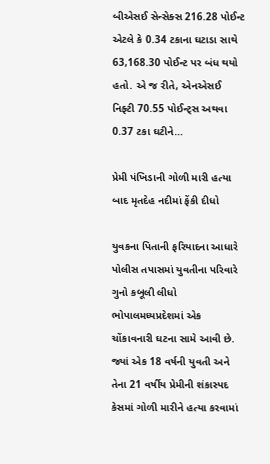બીએસઈ સેન્સેક્સ 216.28 પોઈન્ટ એટલે કે 0.34 ટકાના ઘટાડા સાથે 63,168.30 પોઈન્ટ પર બંધ થયો હતો. એ જ રીતે, એનએસઈ નિફ્ટી 70.55 પોઈન્ટ્સ અથવા 0.37 ટકા ઘટીને…

પ્રેમી પંખિડાની ગોળી મારી હત્યા બાદ મૃતદેહ નદીમાં ફેંકી દીધો

યુવકના પિતાની ફરિયાદના આધારે પોલીસ તપાસમાં યુવતીના પરિવારે ગુનો કબૂલી લીધો ભોપાલમધ્યપ્રદેશમાં એક ચોંકાવનારી ઘટના સામે આવી છે. જ્યાં એક 18 વર્ષની યુવતી અને તેના 21 વર્ષીય પ્રેમીની શંકાસ્પદ કેસમાં ગોળી મારીને હત્યા કરવામાં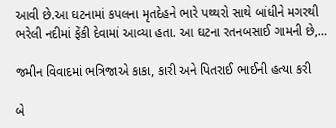આવી છે.આ ઘટનામાં કપલના મૃતદેહને ભારે પથ્થરો સાથે બાંધીને મગરથી ભરેલી નદીમાં ફેંકી દેવામાં આવ્યા હતા. આ ઘટના રતનબસાઈ ગામની છે,…

જમીન વિવાદમાં ભત્રિજાએ કાકા, કારી અને પિતરાઈ ભાઈની હત્યા કરી

બે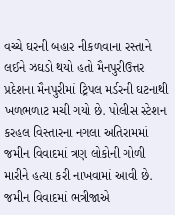વચ્ચે ઘરની બહાર નીકળવાના રસ્તાને લઈને ઝઘડો થયો હતો મૈનપુરીઉત્તર પ્રદેશના મૈનપુરીમાં ટ્રિપલ મર્ડરની ઘટનાથી ખળભળાટ મચી ગયો છે. પોલીસ સ્ટેશન કરહલ વિસ્તારના નગલા અતિરામમાં જમીન વિવાદમાં ત્રણ લોકોની ગોળી મારીને હત્યા કરી નાખવામાં આવી છે. જમીન વિવાદમાં ભત્રીજાએ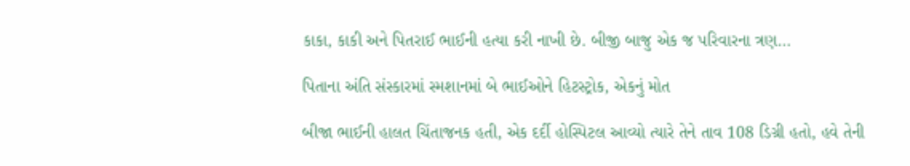કાકા, કાકી અને પિતરાઈ ભાઈની હત્યા કરી નાખી છે. બીજી બાજુ એક જ પરિવારના ત્રણ…

પિતાના અંતિ સંસ્કારમાં સ્મશાનમાં બે ભાઈઓને હિટસ્ટ્રોક, એકનું મોત

બીજા ભાઈની હાલત ચિંતાજનક હતી, એક દર્દી હોસ્પિટલ આવ્યો ત્યારે તેને તાવ 108 ડિગ્રી હતો, હવે તેની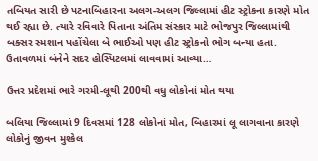તબિયત સારી છે પટનાબિહારના અલગ-અલગ જિલ્લામાં હીટ સ્ટ્રોકના કારણે મોત થઈ રહ્યા છે. ત્યારે રવિવારે પિતાના અંતિમ સંસ્કાર માટે ભોજપુર જિલ્લામાંથી બક્સર સ્મશાન પહોંચેલા બે ભાઈઓ પણ હીટ સ્ટ્રોકનો ભોગ બન્યા હતા. ઉતાવળમાં બંનેને સદર હોસ્પિટલમાં લાવવામાં આવ્યા…

ઉત્તર પ્રદેશમાં ભારે ગરમી-લૂથી 200થી વધુ લોકોનાં મોત થયા

બલિયા જિલ્લામાં 9 દિવસમાં 128 લોકોનાં મોત, બિહારમાં લૂ લાગવાના કારણે લોકોનું જીવન મુશ્કેલ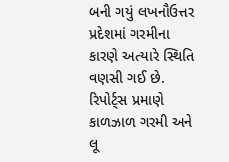બની ગયું લખનૌઉત્તર પ્રદેશમાં ગરમીના કારણે અત્યારે સ્થિતિ વણસી ગઈ છે. રિપોર્ટ્સ પ્રમાણે કાળઝાળ ગરમી અને લૂ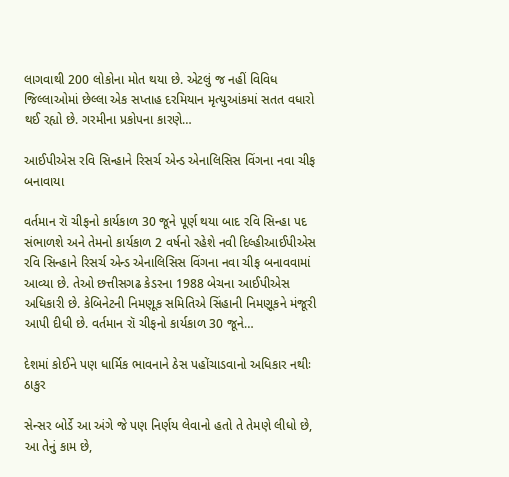લાગવાથી 200 લોકોના મોત થયા છે. એટલું જ નહીં વિવિધ જિલ્લાઓમાં છેલ્લા એક સપ્તાહ દરમિયાન મૃત્યુઆંકમાં સતત વધારો થઈ રહ્યો છે. ગરમીના પ્રકોપના કારણે…

આઈપીએસ રવિ સિન્હાને રિસર્ચ એન્ડ એનાલિસિસ વિંગના નવા ચીફ બનાવાયા

વર્તમાન રૉ ચીફનો કાર્યકાળ 30 જૂને પૂર્ણ થયા બાદ રવિ સિન્હા પદ સંભાળશે અને તેમનો કાર્યકાળ 2 વર્ષનો રહેશે નવી દિલ્હીઆઈપીએસ રવિ સિન્હાને રિસર્ચ એન્ડ એનાલિસિસ વિંગના નવા ચીફ બનાવવામાં આવ્યા છે. તેઓ છત્તીસગઢ કેડરના 1988 બેચના આઈપીએસ અધિકારી છે. કેબિનેટની નિમણૂક સમિતિએ સિંહાની નિમણૂકને મંજૂરી આપી દીધી છે. વર્તમાન રૉ ચીફનો કાર્યકાળ 30 જૂને…

દેશમાં કોઈને પણ ધાર્મિક ભાવનાને ઠેસ પહોંચાડવાનો અધિકાર નથીઃ ઠાકુર

સેન્સર બોર્ડે આ અંગે જે પણ નિર્ણય લેવાનો હતો તે તેમણે લીધો છે, આ તેનું કામ છે,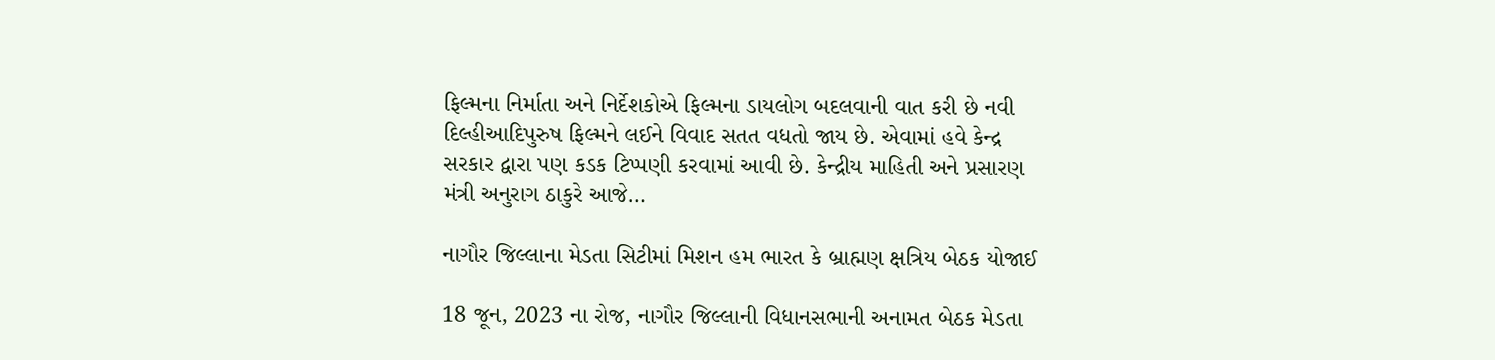ફિલ્મના નિર્માતા અને નિર્દેશકોએ ફિલ્મના ડાયલોગ બદલવાની વાત કરી છે નવી દિલ્હીઆદિપુરુષ ફિલ્મને લઈને વિવાદ સતત વધતો જાય છે. એવામાં હવે કેન્દ્ર સરકાર દ્વારા પણ કડક ટિપ્પણી કરવામાં આવી છે. કેન્દ્રીય માહિતી અને પ્રસારણ મંત્રી અનુરાગ ઠાકુરે આજે…

નાગૌર જિલ્લાના મેડતા સિટીમાં મિશન હમ ભારત કે બ્રાહ્મણ ક્ષત્રિય બેઠક યોજાઈ

18 જૂન, 2023 ના રોજ, નાગૌર જિલ્લાની વિધાનસભાની અનામત બેઠક મેડતા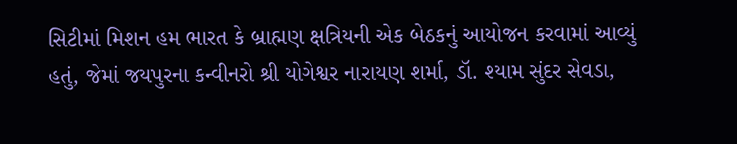સિટીમાં મિશન હમ ભારત કે બ્રાહ્મણ ક્ષત્રિયની એક બેઠકનું આયોજન કરવામાં આવ્યું હતું, જેમાં જયપુરના કન્વીનરો શ્રી યોગેશ્વર નારાયણ શર્મા, ડૉ. શ્યામ સુંદર સેવડા,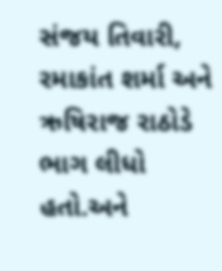સંજય તિવારી, રમાકાંત શર્મા અને ઋષિરાજ રાઠોડે ભાગ લીધો હતો.અને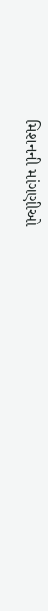મિશનની માંગણીઓ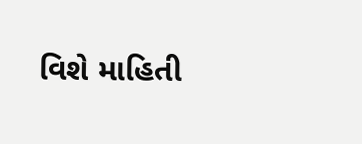વિશે માહિતી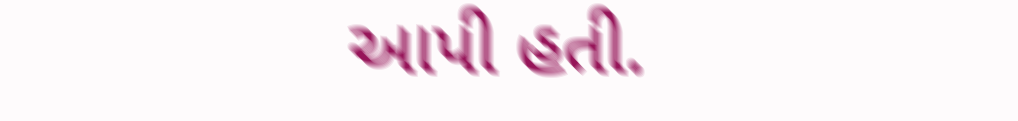આપી હતી.